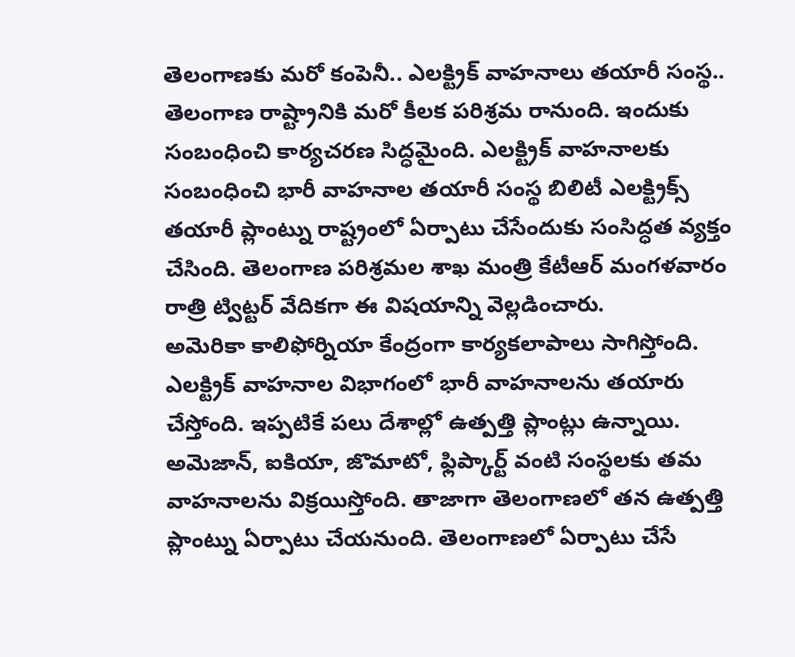తెలంగాణకు మరో కంపెనీ.. ఎలక్ట్రిక్ వాహనాలు తయారీ సంస్థ..
తెలంగాణ రాష్ట్రానికి మరో కీలక పరిశ్రమ రానుంది. ఇందుకు సంబంధించి కార్యచరణ సిద్ధమైంది. ఎలక్ట్రిక్ వాహనాలకు సంబంధించి భారీ వాహనాల తయారీ సంస్థ బిలిటీ ఎలక్ట్రిక్స్ తయారీ ప్లాంట్ను రాష్ట్రంలో ఏర్పాటు చేసేందుకు సంసిద్ధత వ్యక్తం చేసింది. తెలంగాణ పరిశ్రమల శాఖ మంత్రి కేటీఆర్ మంగళవారం రాత్రి ట్విట్టర్ వేదికగా ఈ విషయాన్ని వెల్లడించారు.
అమెరికా కాలిఫోర్నియా కేంద్రంగా కార్యకలాపాలు సాగిస్తోంది. ఎలక్ట్రిక్ వాహనాల విభాగంలో భారీ వాహనాలను తయారు చేస్తోంది. ఇప్పటికే పలు దేశాల్లో ఉత్పత్తి ప్లాంట్లు ఉన్నాయి. అమెజాన్, ఐకియా, జొమాటో, ఫ్లిప్కార్ట్ వంటి సంస్థలకు తమ వాహనాలను విక్రయిస్తోంది. తాజాగా తెలంగాణలో తన ఉత్పత్తి ప్లాంట్ను ఏర్పాటు చేయనుంది. తెలంగాణలో ఏర్పాటు చేసే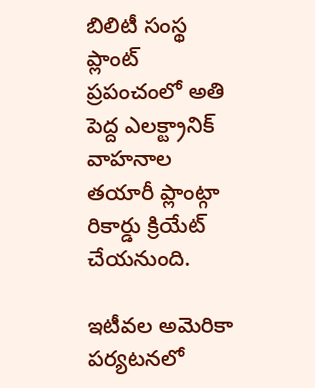బిలిటీ సంస్థ ప్లాంట్ ప్రపంచంలో అతి పెద్ద ఎలక్ట్రానిక్ వాహనాల తయారీ ప్లాంట్గా రికార్డు క్రియేట్ చేయనుంది.

ఇటీవల అమెరికా పర్యటనలో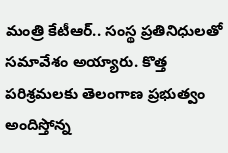మంత్రి కేటీఆర్.. సంస్థ ప్రతినిధులతో సమావేశం అయ్యారు. కొత్త పరిశ్రమలకు తెలంగాణ ప్రభుత్వం అందిస్తోన్న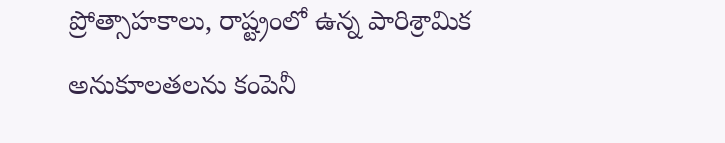ప్రోత్సాహకాలు, రాష్ట్రంలో ఉన్న పారిశ్రామిక అనుకూలతలను కంపెనీ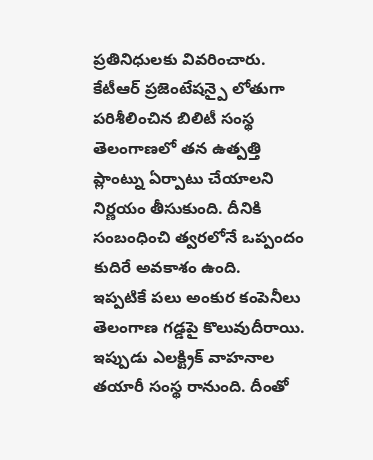ప్రతినిధులకు వివరించారు. కేటీఆర్ ప్రజెంటేషన్పై లోతుగా పరిశీలించిన బిలిటీ సంస్థ తెలంగాణలో తన ఉత్పత్తి ప్లాంట్ను ఏర్పాటు చేయాలని నిర్ణయం తీసుకుంది. దీనికి సంబంధించి త్వరలోనే ఒప్పందం కుదిరే అవకాశం ఉంది.
ఇప్పటికే పలు అంకుర కంపెనీలు తెలంగాణ గడ్డపై కొలువుదీరాయి. ఇప్పుడు ఎలక్ట్రిక్ వాహనాల తయారీ సంస్థ రానుంది. దీంతో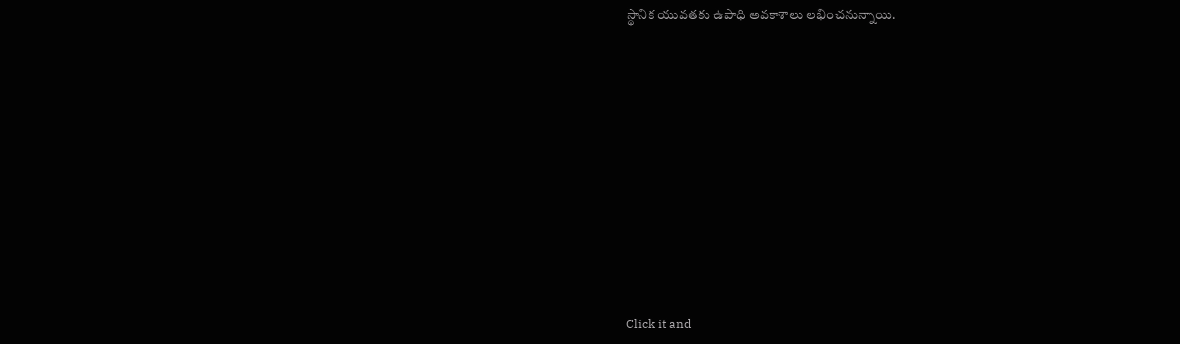స్థానిక యువతకు ఉపాధి అవకాశాలు లభించనున్నాయి.












Click it and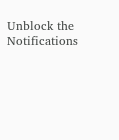Unblock the Notifications